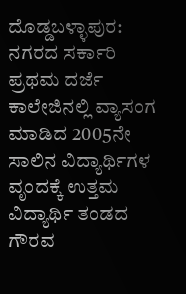ದೊಡ್ಡಬಳ್ಳಾಪುರ: ನಗರದ ಸರ್ಕಾರಿ ಪ್ರಥಮ ದರ್ಜೆ ಕಾಲೇಜಿನಲ್ಲಿ ವ್ಯಾಸಂಗ ಮಾಡಿದ 2005ನೇ ಸಾಲಿನ ವಿದ್ಯಾರ್ಥಿಗಳ ವೃಂದಕ್ಕೆ ಉತ್ತಮ ವಿದ್ಯಾರ್ಥಿ ತಂಡದ ಗೌರವ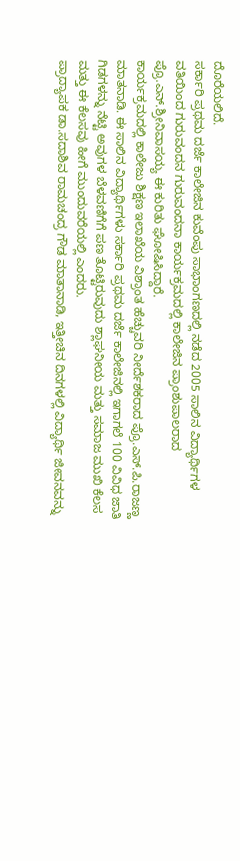ದೊರೆಯಲಿದೆ.
ಸರ್ಕಾರಿ ಪ್ರಥಮ ದರ್ಜೆ ಕಾಲೇಜಿನ ಕುವೆಂಪು ಸಾಭಾಂಗಣದಲ್ಲಿ ನಡೆದ 2005 ಸಾಲಿನ ವಿದ್ಯಾರ್ಥಿಗಳ ವತಿಯಿಂದ ಗುರುವಂದನ ಗುರುವಂದನಾ ಕಾರ್ಯಕ್ರಮದಲ್ಲಿ ಕಾಲೇಜಿನ ಪ್ರಾಂಶುಪಾಲರಾದ ಪ್ರೊ.ಎನ್.ಶ್ರೀನಿವಾಸಯ್ಯ ಈ ಕುರಿತು ಘೋಷಿಸಿದ್ದಾರೆ.
ಕಾರ್ಯಕ್ರಮದಲ್ಲಿ ಕಾಲೇಜು ಶಿಕ್ಷಣ ಇಲಾಖೆಯ ವಿಶ್ರಾಂತ ಹೆಚ್ಚುವರಿ ನೀರ್ದೆಶಕರಾದ ಪ್ರೊ.ಎಸ್.ಪಿ.ರಾಜಣ್ಣ ಮಾತನಾಡಿ. ಈ ಸಾಲಿನ ವಿದ್ಯಾರ್ಥಿಗಳು ಸರ್ಕಾರಿ ಪ್ರಥಮ ದರ್ಜೆ ಕಾಲೇಜಿನಲ್ಲಿ ಇಗಾಗಲೆ 100 ವಿವಿಧ ಜಾತಿ ಗಿಡಗಳನ್ನು ನೆಟ್ಟಿ ಅವುಗಳ ಬೆಳವಣಿಗೆಗೆ ಪಣ ತೊಟ್ಟಿರುವುದು ಶ್ಲಾಘನೀಯ ಮತ್ತು ಸಮಾಜ ಮುಖಿ ಕೆಲಸ ಮತ್ತು ಈ ಕೆಲಸವು ಹೀಗೆ ಮುಂದುವರೆಯಲ್ಲಿ ಎಂದರು.
ಪ್ರಾದ್ಯಾಪಕ ಡಾ.ಸದಾಶಿವ ರಾಮಚಂದ್ರ ಗೌಡ ಮಾತಾನಾಡಿ, ಇತ್ತೀಚಿನ ದಿನಗಳಲ್ಲಿ ವಿದ್ಯಾರ್ಥಿ ಜೀವನವನ್ನು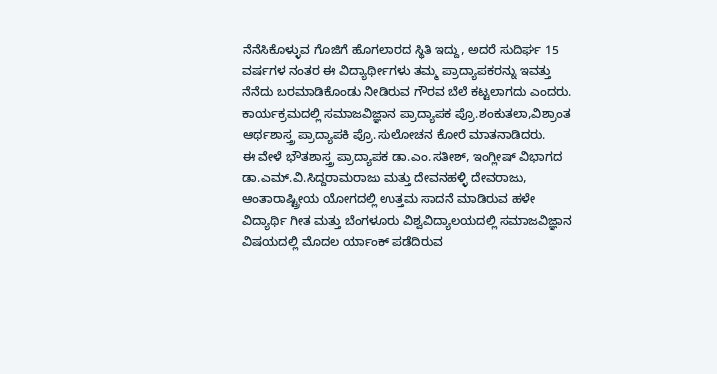ನೆನೆಸಿಕೊಳ್ಳುವ ಗೊಜಿಗೆ ಹೊಗಲಾರದ ಸ್ಥಿತಿ ಇದ್ದು, ಅದರೆ ಸುದಿರ್ಘ 15 ವರ್ಷಗಳ ನಂತರ ಈ ವಿದ್ಯಾರ್ಥೀಗಳು ತಮ್ಮ ಪ್ರಾದ್ಯಾಪಕರನ್ನು ಇವತ್ತು ನೆನೆದು ಬರಮಾಡಿಕೊಂಡು ನೀಡಿರುವ ಗೌರವ ಬೆಲೆ ಕಟ್ಟಲಾಗದು ಎಂದರು.
ಕಾರ್ಯಕ್ರಮದಲ್ಲಿ ಸಮಾಜವಿಜ್ಞಾನ ಪ್ರಾದ್ಯಾಪಕ ಪ್ರೊ.ಶಂಕುತಲಾ,ವಿಶ್ರಾಂತ ಆರ್ಥಶಾಸ್ತ್ರ ಪ್ರಾದ್ಯಾಪಕಿ ಪ್ರೊ.ಸುಲೋಚನ ಕೋರೆ ಮಾತನಾಡಿದರು.
ಈ ವೇಳೆ ಭೌತಶಾಸ್ತ್ರ ಪ್ರಾದ್ಯಾಪಕ ಡಾ.ಎಂ.ಸತೀಶ್, ಇಂಗ್ಲೀಷ್ ವಿಭಾಗದ ಡಾ.ಎಮ್.ವಿ.ಸಿದ್ದರಾಮರಾಜು ಮತ್ತು ದೇವನಹಳ್ಳಿ ದೇವರಾಜು, ಆಂತಾರಾಷ್ಟ್ರೀಯ ಯೋಗದಲ್ಲಿ ಉತ್ತಮ ಸಾದನೆ ಮಾಡಿರುವ ಹಳೇ ವಿದ್ಯಾರ್ಥಿ ಗೀತ ಮತ್ತು ಬೆಂಗಳೂರು ವಿಶ್ವವಿದ್ಯಾಲಯದಲ್ಲಿ ಸಮಾಜವಿಜ್ಞಾನ ವಿಷಯದಲ್ಲಿ ಮೊದಲ ರ್ಯಾಂಕ್ ಪಡೆದಿರುವ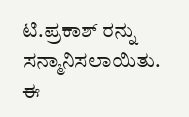ಟಿ.ಪ್ರಕಾಶ್ ರನ್ನು ಸನ್ಮಾನಿಸಲಾಯಿತು.
ಈ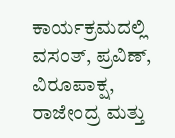ಕಾರ್ಯಕ್ರಮದಲ್ಲಿ ವಸಂತ್, ಪ್ರವಿಣ್, ವಿರೂಪಾಕ್ಷ, ರಾಜೇಂದ್ರ ಮತ್ತು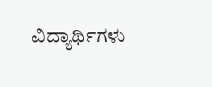ವಿದ್ಯಾರ್ಥಿಗಳು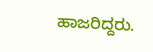ಹಾಜರಿದ್ದರು.